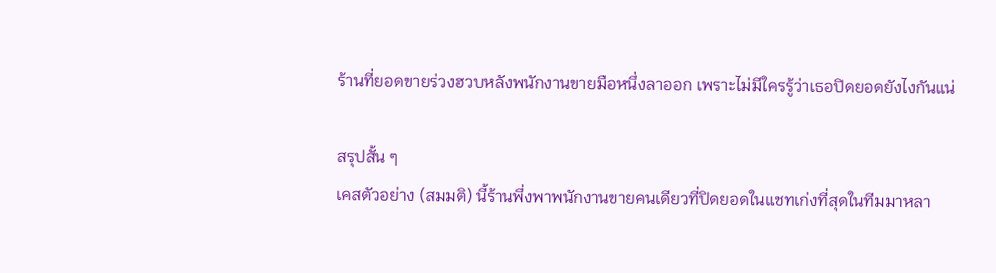ร้านที่ยอดขายร่วงฮวบหลังพนักงานขายมือหนึ่งลาออก เพราะไม่มีใครรู้ว่าเธอปิดยอดยังไงกันแน่

สรุปสั้น ๆ
เคสตัวอย่าง (สมมติ) นี้ร้านพึ่งพาพนักงานขายคนเดียวที่ปิดยอดในแชทเก่งที่สุดในทีมมาหลา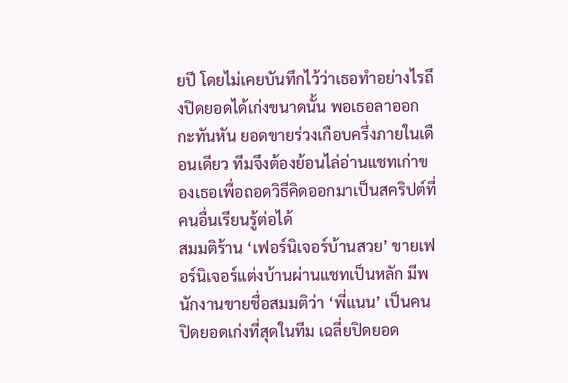ยปี โดยไม่เคยบันทึกไว้ว่าเธอทำอย่างไรถึงปิดยอดได้เก่งขนาดนั้น พอเธอลาออกกะทันหัน ยอดขายร่วงเกือบครึ่งภายในเดือนเดียว ทีมจึงต้องย้อนไล่อ่านแชทเก่าของเธอเพื่อถอดวิธีคิดออกมาเป็นสคริปต์ที่คนอื่นเรียนรู้ต่อได้
สมมติร้าน ‘เฟอร์นิเจอร์บ้านสวย’ ขายเฟอร์นิเจอร์แต่งบ้านผ่านแชทเป็นหลัก มีพนักงานขายชื่อสมมติว่า ‘พี่แนน’ เป็นคนปิดยอดเก่งที่สุดในทีม เฉลี่ยปิดยอด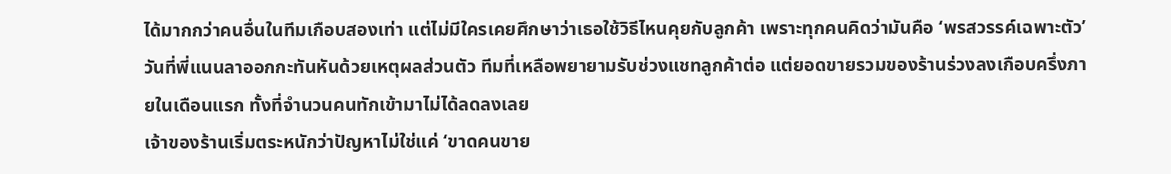ได้มากกว่าคนอื่นในทีมเกือบสองเท่า แต่ไม่มีใครเคยศึกษาว่าเธอใช้วิธีไหนคุยกับลูกค้า เพราะทุกคนคิดว่ามันคือ ‘พรสวรรค์เฉพาะตัว’
วันที่พี่แนนลาออกกะทันหันด้วยเหตุผลส่วนตัว ทีมที่เหลือพยายามรับช่วงแชทลูกค้าต่อ แต่ยอดขายรวมของร้านร่วงลงเกือบครึ่งภายในเดือนแรก ทั้งที่จำนวนคนทักเข้ามาไม่ได้ลดลงเลย
เจ้าของร้านเริ่มตระหนักว่าปัญหาไม่ใช่แค่ ‘ขาดคนขาย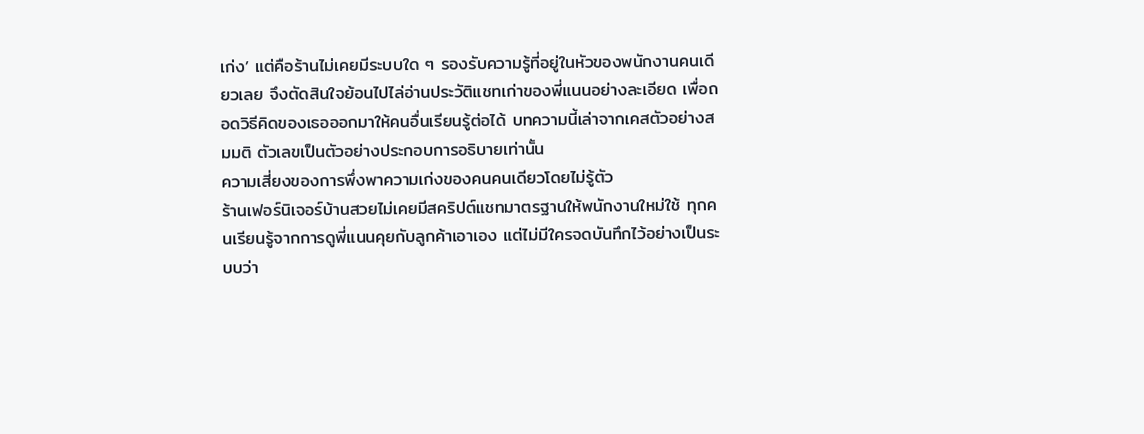เก่ง’ แต่คือร้านไม่เคยมีระบบใด ๆ รองรับความรู้ที่อยู่ในหัวของพนักงานคนเดียวเลย จึงตัดสินใจย้อนไปไล่อ่านประวัติแชทเก่าของพี่แนนอย่างละเอียด เพื่อถอดวิธีคิดของเธอออกมาให้คนอื่นเรียนรู้ต่อได้ บทความนี้เล่าจากเคสตัวอย่างสมมติ ตัวเลขเป็นตัวอย่างประกอบการอธิบายเท่านั้น
ความเสี่ยงของการพึ่งพาความเก่งของคนคนเดียวโดยไม่รู้ตัว
ร้านเฟอร์นิเจอร์บ้านสวยไม่เคยมีสคริปต์แชทมาตรฐานให้พนักงานใหม่ใช้ ทุกคนเรียนรู้จากการดูพี่แนนคุยกับลูกค้าเอาเอง แต่ไม่มีใครจดบันทึกไว้อย่างเป็นระบบว่า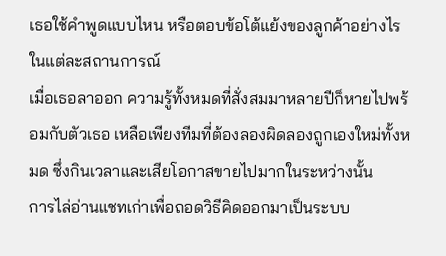เธอใช้คำพูดแบบไหน หรือตอบข้อโต้แย้งของลูกค้าอย่างไรในแต่ละสถานการณ์
เมื่อเธอลาออก ความรู้ทั้งหมดที่สั่งสมมาหลายปีก็หายไปพร้อมกับตัวเธอ เหลือเพียงทีมที่ต้องลองผิดลองถูกเองใหม่ทั้งหมด ซึ่งกินเวลาและเสียโอกาสขายไปมากในระหว่างนั้น
การไล่อ่านแชทเก่าเพื่อถอดวิธีคิดออกมาเป็นระบบ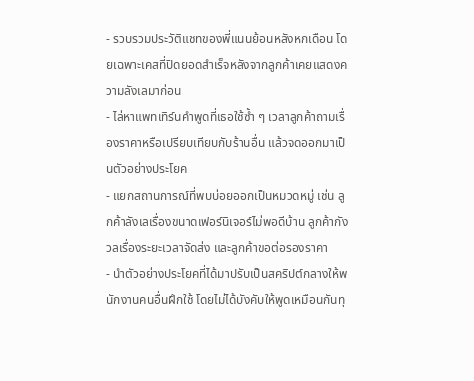- รวบรวมประวัติแชทของพี่แนนย้อนหลังหกเดือน โดยเฉพาะเคสที่ปิดยอดสำเร็จหลังจากลูกค้าเคยแสดงความลังเลมาก่อน
- ไล่หาแพทเทิร์นคำพูดที่เธอใช้ซ้ำ ๆ เวลาลูกค้าถามเรื่องราคาหรือเปรียบเทียบกับร้านอื่น แล้วจดออกมาเป็นตัวอย่างประโยค
- แยกสถานการณ์ที่พบบ่อยออกเป็นหมวดหมู่ เช่น ลูกค้าลังเลเรื่องขนาดเฟอร์นิเจอร์ไม่พอดีบ้าน ลูกค้ากังวลเรื่องระยะเวลาจัดส่ง และลูกค้าขอต่อรองราคา
- นำตัวอย่างประโยคที่ได้มาปรับเป็นสคริปต์กลางให้พนักงานคนอื่นฝึกใช้ โดยไม่ได้บังคับให้พูดเหมือนกันทุ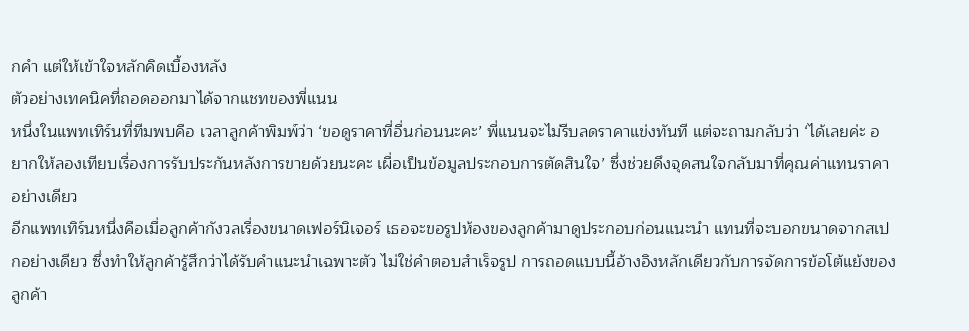กคำ แต่ให้เข้าใจหลักคิดเบื้องหลัง
ตัวอย่างเทคนิคที่ถอดออกมาได้จากแชทของพี่แนน
หนึ่งในแพทเทิร์นที่ทีมพบคือ เวลาลูกค้าพิมพ์ว่า ‘ขอดูราคาที่อื่นก่อนนะคะ’ พี่แนนจะไม่รีบลดราคาแข่งทันที แต่จะถามกลับว่า ‘ได้เลยค่ะ อยากให้ลองเทียบเรื่องการรับประกันหลังการขายด้วยนะคะ เผื่อเป็นข้อมูลประกอบการตัดสินใจ’ ซึ่งช่วยดึงจุดสนใจกลับมาที่คุณค่าแทนราคาอย่างเดียว
อีกแพทเทิร์นหนึ่งคือเมื่อลูกค้ากังวลเรื่องขนาดเฟอร์นิเจอร์ เธอจะขอรูปห้องของลูกค้ามาดูประกอบก่อนแนะนำ แทนที่จะบอกขนาดจากสเปกอย่างเดียว ซึ่งทำให้ลูกค้ารู้สึกว่าได้รับคำแนะนำเฉพาะตัว ไม่ใช่คำตอบสำเร็จรูป การถอดแบบนี้อ้างอิงหลักเดียวกับการจัดการข้อโต้แย้งของลูกค้า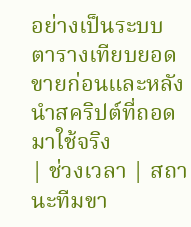อย่างเป็นระบบ
ตารางเทียบยอดขายก่อนและหลังนำสคริปต์ที่ถอดมาใช้จริง
| ช่วงเวลา | สถานะทีมขา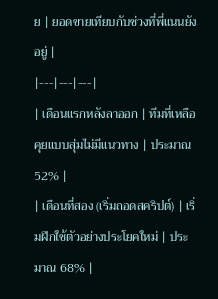ย | ยอดขายเทียบกับช่วงที่พี่แนนยังอยู่ |
|---|---|---|
| เดือนแรกหลังลาออก | ทีมที่เหลือคุยแบบสุ่มไม่มีแนวทาง | ประมาณ 52% |
| เดือนที่สอง (เริ่มถอดสคริปต์) | เริ่มฝึกใช้ตัวอย่างประโยคใหม่ | ประมาณ 68% |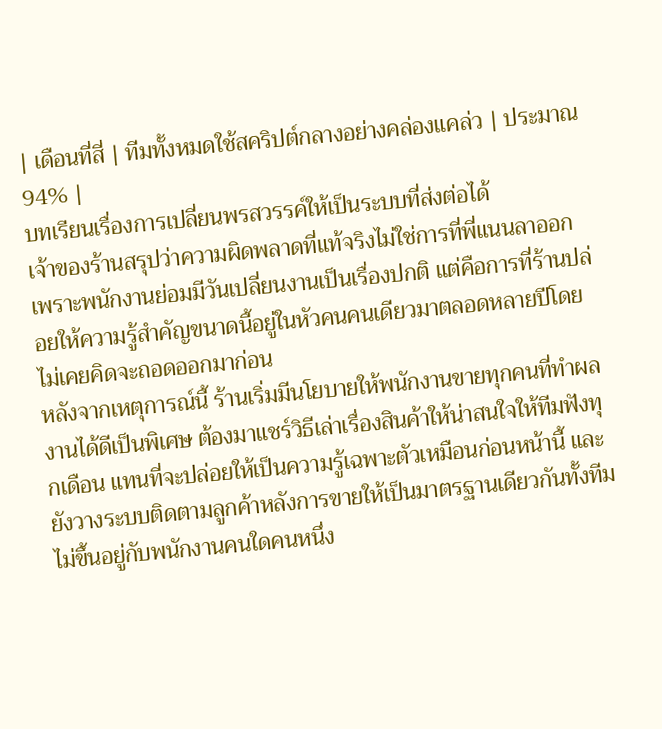| เดือนที่สี่ | ทีมทั้งหมดใช้สคริปต์กลางอย่างคล่องแคล่ว | ประมาณ 94% |
บทเรียนเรื่องการเปลี่ยนพรสวรรค์ให้เป็นระบบที่ส่งต่อได้
เจ้าของร้านสรุปว่าความผิดพลาดที่แท้จริงไม่ใช่การที่พี่แนนลาออก เพราะพนักงานย่อมมีวันเปลี่ยนงานเป็นเรื่องปกติ แต่คือการที่ร้านปล่อยให้ความรู้สำคัญขนาดนี้อยู่ในหัวคนคนเดียวมาตลอดหลายปีโดยไม่เคยคิดจะถอดออกมาก่อน
หลังจากเหตุการณ์นี้ ร้านเริ่มมีนโยบายให้พนักงานขายทุกคนที่ทำผลงานได้ดีเป็นพิเศษ ต้องมาแชร์วิธีเล่าเรื่องสินค้าให้น่าสนใจให้ทีมฟังทุกเดือน แทนที่จะปล่อยให้เป็นความรู้เฉพาะตัวเหมือนก่อนหน้านี้ และยังวางระบบติดตามลูกค้าหลังการขายให้เป็นมาตรฐานเดียวกันทั้งทีม ไม่ขึ้นอยู่กับพนักงานคนใดคนหนึ่ง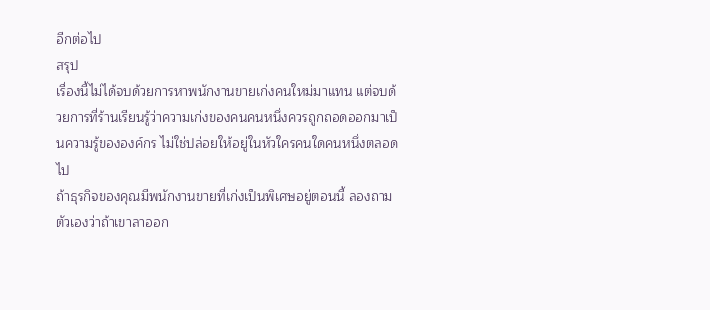อีกต่อไป
สรุป
เรื่องนี้ไม่ได้จบด้วยการหาพนักงานขายเก่งคนใหม่มาแทน แต่จบด้วยการที่ร้านเรียนรู้ว่าความเก่งของคนคนหนึ่งควรถูกถอดออกมาเป็นความรู้ขององค์กร ไม่ใช่ปล่อยให้อยู่ในหัวใครคนใดคนหนึ่งตลอดไป
ถ้าธุรกิจของคุณมีพนักงานขายที่เก่งเป็นพิเศษอยู่ตอนนี้ ลองถามตัวเองว่าถ้าเขาลาออก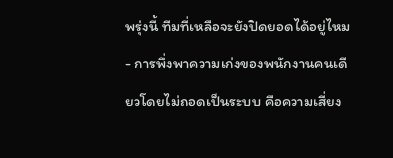พรุ่งนี้ ทีมที่เหลือจะยังปิดยอดได้อยู่ไหม
- การพึ่งพาความเก่งของพนักงานคนเดียวโดยไม่ถอดเป็นระบบ คือความเสี่ยง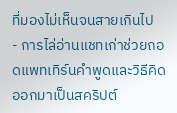ที่มองไม่เห็นจนสายเกินไป
- การไล่อ่านแชทเก่าช่วยถอดแพทเทิร์นคำพูดและวิธีคิดออกมาเป็นสคริปต์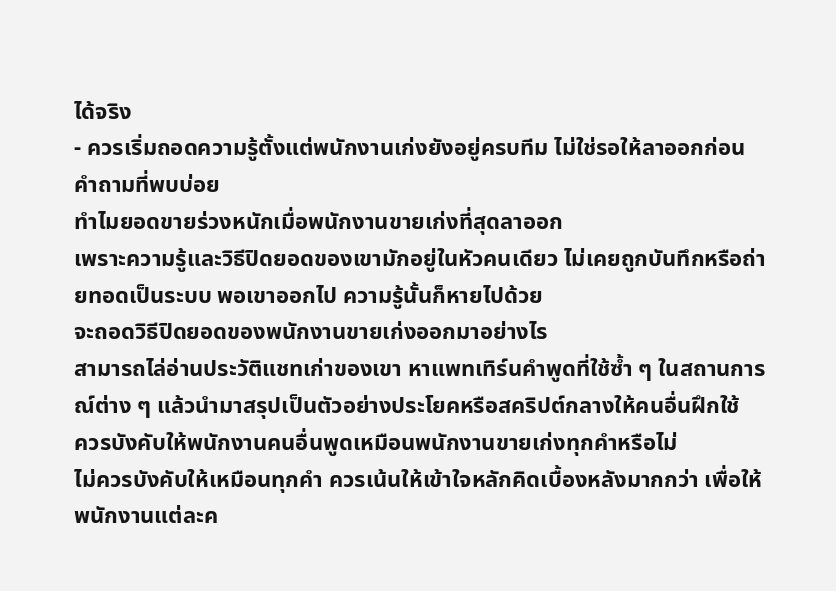ได้จริง
- ควรเริ่มถอดความรู้ตั้งแต่พนักงานเก่งยังอยู่ครบทีม ไม่ใช่รอให้ลาออกก่อน
คำถามที่พบบ่อย
ทำไมยอดขายร่วงหนักเมื่อพนักงานขายเก่งที่สุดลาออก
เพราะความรู้และวิธีปิดยอดของเขามักอยู่ในหัวคนเดียว ไม่เคยถูกบันทึกหรือถ่ายทอดเป็นระบบ พอเขาออกไป ความรู้นั้นก็หายไปด้วย
จะถอดวิธีปิดยอดของพนักงานขายเก่งออกมาอย่างไร
สามารถไล่อ่านประวัติแชทเก่าของเขา หาแพทเทิร์นคำพูดที่ใช้ซ้ำ ๆ ในสถานการณ์ต่าง ๆ แล้วนำมาสรุปเป็นตัวอย่างประโยคหรือสคริปต์กลางให้คนอื่นฝึกใช้
ควรบังคับให้พนักงานคนอื่นพูดเหมือนพนักงานขายเก่งทุกคำหรือไม่
ไม่ควรบังคับให้เหมือนทุกคำ ควรเน้นให้เข้าใจหลักคิดเบื้องหลังมากกว่า เพื่อให้พนักงานแต่ละค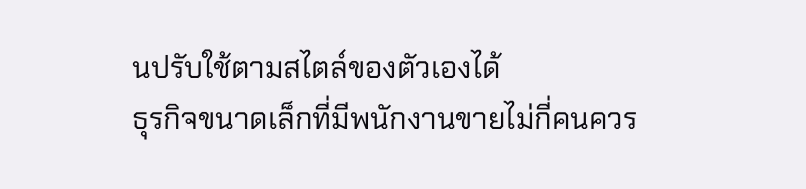นปรับใช้ตามสไตล์ของตัวเองได้
ธุรกิจขนาดเล็กที่มีพนักงานขายไม่กี่คนควร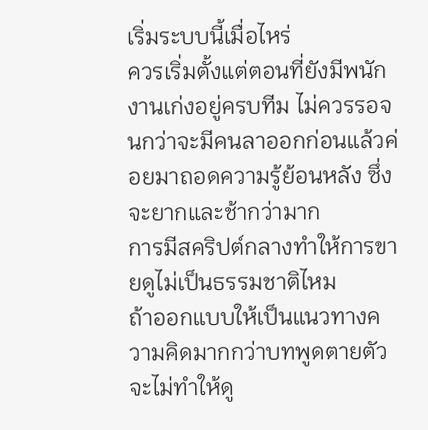เริ่มระบบนี้เมื่อไหร่
ควรเริ่มตั้งแต่ตอนที่ยังมีพนักงานเก่งอยู่ครบทีม ไม่ควรรอจนกว่าจะมีคนลาออกก่อนแล้วค่อยมาถอดความรู้ย้อนหลัง ซึ่งจะยากและช้ากว่ามาก
การมีสคริปต์กลางทำให้การขายดูไม่เป็นธรรมชาติไหม
ถ้าออกแบบให้เป็นแนวทางความคิดมากกว่าบทพูดตายตัว จะไม่ทำให้ดู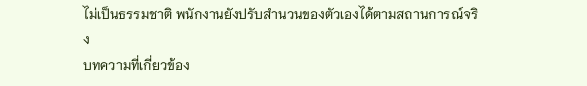ไม่เป็นธรรมชาติ พนักงานยังปรับสำนวนของตัวเองได้ตามสถานการณ์จริง
บทความที่เกี่ยวข้อง